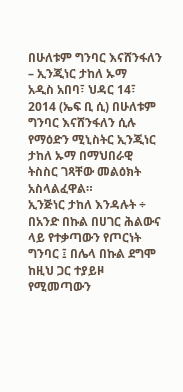በሁለቱም ግንባር እናሸንፋለን – ኢንጂነር ታከለ ኡማ
አዲስ አበባ፣ ህዳር 14፣ 2014 (ኤፍ ቢ ሲ) በሁለቱም ግንባር እናሸንፋለን ሲሉ የማዕድን ሚኒስትር ኢንጂነር ታከለ ኡማ በማህበራዊ ትስስር ገጻቸው መልዕክት አስላልፈዋል።
ኢንጅነር ታከለ እንዳሉት ÷ በአንድ በኩል በሀገር ሕልውና ላይ የተቃጣውን የጦርነት ግንባር ፤ በሌላ በኩል ደግሞ ከዚህ ጋር ተያይዞ የሚመጣውን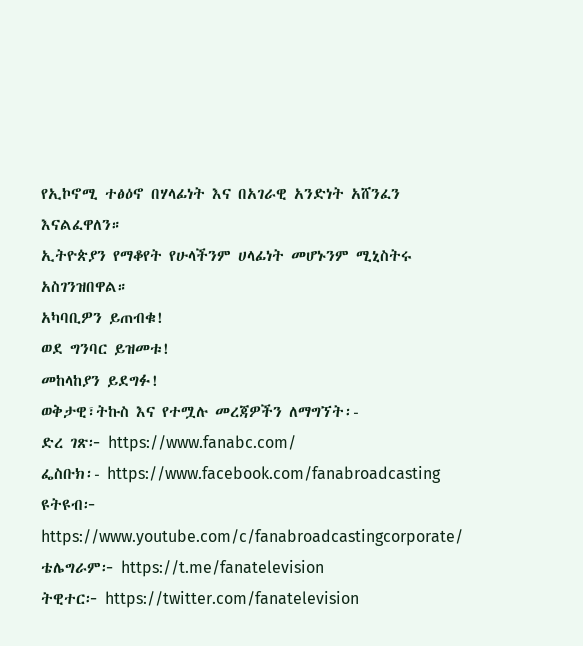የኢኮኖሚ ተፅዕኖ በሃላፊነት እና በአገራዊ አንድነት አሸንፈን እናልፈዋለን።
ኢትዮጵያን የማቆየት የሁላችንም ሀላፊነት መሆኑንም ሚኒስትሩ አስገንዝበዋል።
አካባቢዎን ይጠብቁ!
ወደ ግንባር ይዝመቱ!
መከላከያን ይደግፉ!
ወቅታዊ፣ትኩስ እና የተሟሉ መረጃዎችን ለማግኘት፡-
ድረ ገጽ፦ https://www.fanabc.com/
ፌስቡክ፡- https://www.facebook.com/fanabroadcasting
ዩትዩብ፦ https://www.youtube.com/c/fanabroadcastingcorporate/
ቴሌግራም፦ https://t.me/fanatelevision
ትዊተር፦ https://twitter.com/fanatelevision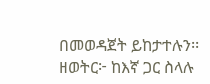በመወዳጀት ይከታተሉን፡፡
ዘወትር፦ ከእኛ ጋር ስላሉ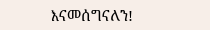እናመሰግናለን!